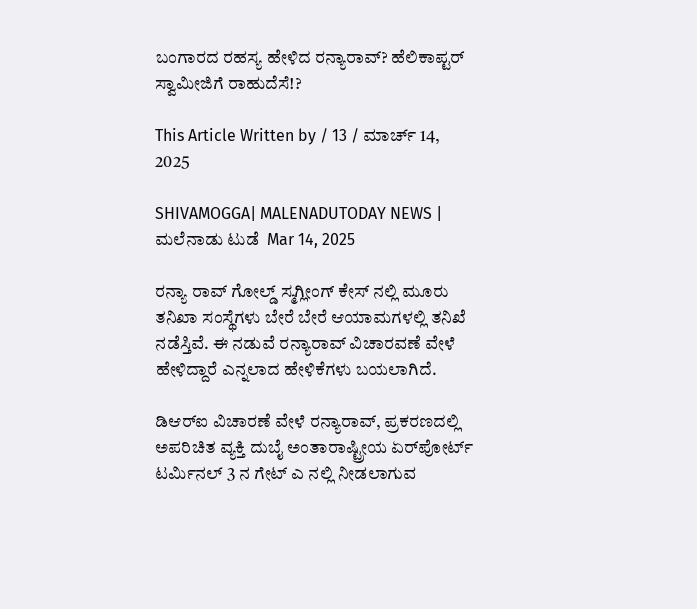ಬಂಗಾರದ ರಹಸ್ಯ ಹೇಳಿದ ರನ್ಯಾರಾವ್‌? ಹೆಲಿಕಾಪ್ಟರ್‌ ಸ್ವಾಮೀಜಿಗೆ ರಾಹುದೆಸೆ!?

This Article Written by / 13 / ಮಾರ್ಚ್ 14, 2025

SHIVAMOGGA| MALENADUTODAY NEWS | ಮಲೆನಾಡು ಟುಡೆ  Mar 14, 2025

ರನ್ಯಾ ರಾವ್‌ ಗೋಲ್ಡ್‌ ಸ್ಮಗ್ಲೀಂಗ್‌ ಕೇಸ್‌ ನಲ್ಲಿ ಮೂರು ತನಿಖಾ ಸಂಸ್ಥೆಗಳು ಬೇರೆ ಬೇರೆ ಆಯಾಮಗಳಲ್ಲಿ ತನಿಖೆ ನಡೆಸ್ತಿವೆ. ಈ ನಡುವೆ ರನ್ಯಾರಾವ್‌ ವಿಚಾರವಣೆ ವೇಳೆ ಹೇಳಿದ್ದಾರೆ ಎನ್ನಲಾದ ಹೇಳಿಕೆಗಳು ಬಯಲಾಗಿದೆ.

ಡಿಆರ್‌ಐ ವಿಚಾರಣೆ ವೇಳೆ ರನ್ಯಾರಾವ್‌, ಪ್ರಕರಣದಲ್ಲಿ  ಅಪರಿಚಿತ ವ್ಯಕ್ತಿ ದುಬೈ ಅಂತಾರಾಷ್ಟ್ರೀಯ ಏರ್‌ಪೋರ್ಟ್‌ ಟರ್ಮಿನಲ್‌ 3 ನ ಗೇಟ್‌ ಎ ನಲ್ಲಿ ನೀಡಲಾಗುವ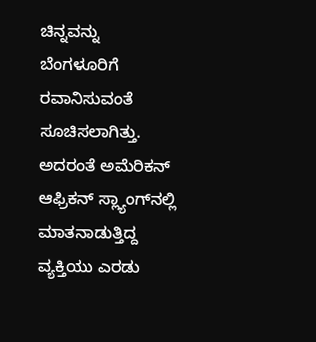ಚಿನ್ನವನ್ನು ಬೆಂಗಳೂರಿಗೆ ರವಾನಿಸುವಂತೆ ಸೂಚಿಸಲಾಗಿತ್ತು. ಅದರಂತೆ ಅಮೆರಿಕನ್‌ ಆಫ್ರಿಕನ್‌ ಸ್ಲ್ಯಾಂಗ್‌ನಲ್ಲಿ ಮಾತನಾಡುತ್ತಿದ್ದ ವ್ಯಕ್ತಿಯು ಎರಡು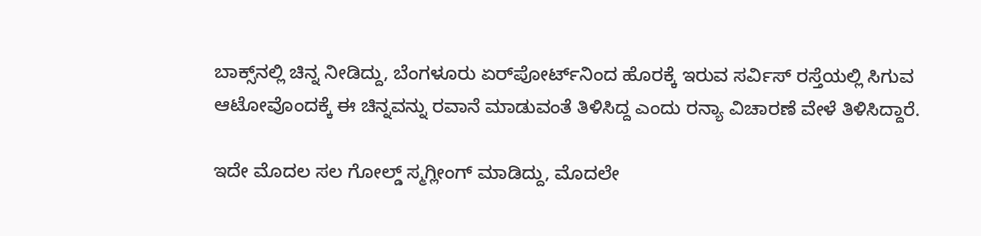ಬಾಕ್ಸ್‌ನಲ್ಲಿ ಚಿನ್ನ ನೀಡಿದ್ದು, ಬೆಂಗಳೂರು ಏರ್‌ಪೋರ್ಟ್‌ನಿಂದ ಹೊರಕ್ಕೆ ಇರುವ ಸರ್ವಿಸ್‌ ರಸ್ತೆಯಲ್ಲಿ ಸಿಗುವ ಆಟೋವೊಂದಕ್ಕೆ ಈ ಚಿನ್ನವನ್ನು ರವಾನೆ ಮಾಡುವಂತೆ ತಿಳಿಸಿದ್ದ ಎಂದು ರನ್ಯಾ ವಿಚಾರಣೆ ವೇಳೆ ತಿಳಿಸಿದ್ದಾರೆ.

ಇದೇ ಮೊದಲ ಸಲ ಗೋಲ್ಡ್‌ ಸ್ಮಗ್ಲೀಂಗ್‌ ಮಾಡಿದ್ದು, ಮೊದಲೇ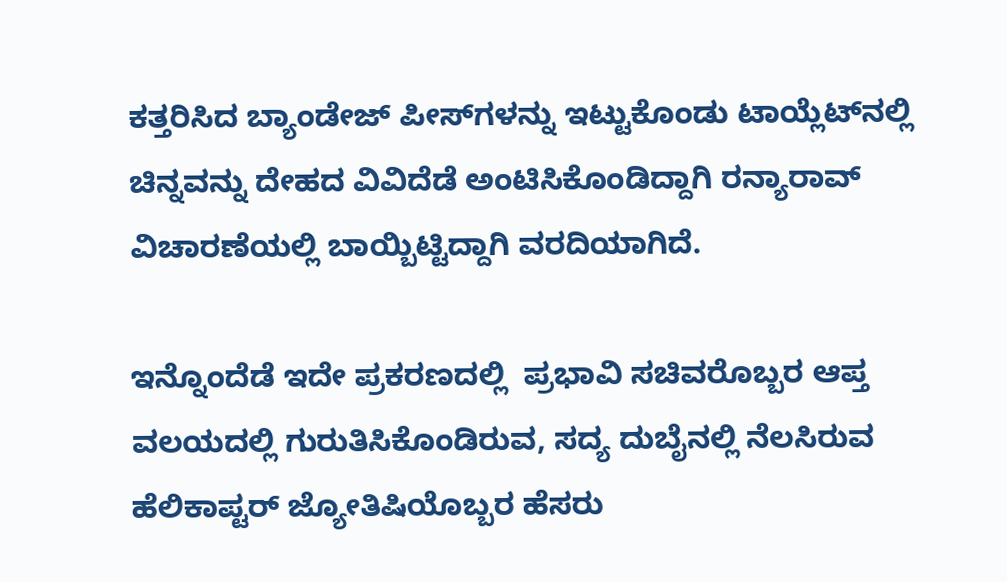ಕತ್ತರಿಸಿದ ಬ್ಯಾಂಡೇಜ್‌ ಪೀಸ್‌ಗಳನ್ನು ಇಟ್ಟುಕೊಂಡು ಟಾಯ್ಲೆಟ್‌ನಲ್ಲಿ ಚಿನ್ನವನ್ನು ದೇಹದ ವಿವಿದೆಡೆ ಅಂಟಿಸಿಕೊಂಡಿದ್ದಾಗಿ ರನ್ಯಾರಾವ್‌ ವಿಚಾರಣೆಯಲ್ಲಿ ಬಾಯ್ಬಿಟ್ಟಿದ್ದಾಗಿ ವರದಿಯಾಗಿದೆ.

ಇನ್ನೊಂದೆಡೆ ಇದೇ ಪ್ರಕರಣದಲ್ಲಿ  ಪ್ರಭಾವಿ ಸಚಿವರೊಬ್ಬರ ಆಪ್ತ ವಲಯದಲ್ಲಿ ಗುರುತಿಸಿಕೊಂಡಿರುವ, ಸದ್ಯ ದುಬೈನಲ್ಲಿ ನೆಲಸಿರುವ ಹೆಲಿಕಾಪ್ಟರ್ ಜ್ಯೋತಿಷಿಯೊಬ್ಬರ ಹೆಸರು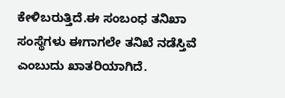ಕೇಳಿಬರುತ್ತಿದೆ.ಈ ಸಂಬಂಧ ತನಿಖಾ ಸಂಸ್ಥೆಗಳು ಈಗಾಗಲೇ ತನಿಖೆ ನಡೆಸ್ತಿವೆ ಎಂಬುದು ಖಾತರಿಯಾಗಿದೆ.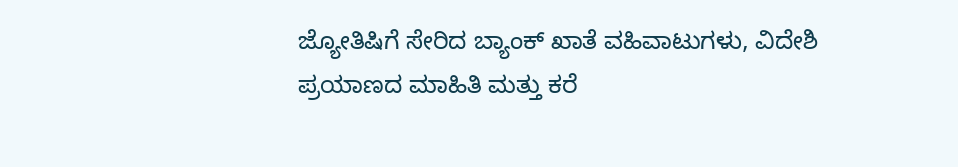ಜ್ಯೋತಿಷಿಗೆ ಸೇರಿದ ಬ್ಯಾಂಕ್‌ ಖಾತೆ ವಹಿವಾಟುಗಳು, ವಿದೇಶಿ ಪ್ರಯಾಣದ ಮಾಹಿತಿ ಮತ್ತು ಕರೆ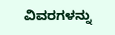ವಿವರಗಳನ್ನು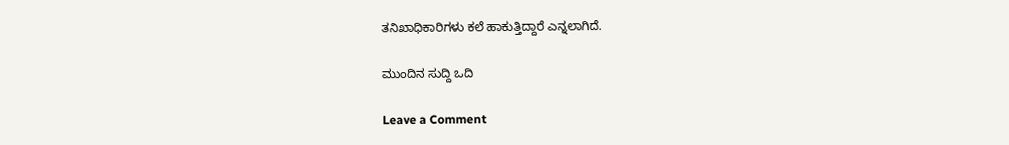ತನಿಖಾಧಿಕಾರಿಗಳು ಕಲೆ ಹಾಕುತ್ತಿದ್ದಾರೆ ಎನ್ನಲಾಗಿದೆ.

ಮುಂದಿನ ಸುದ್ದಿ ಒದಿ

Leave a Comment